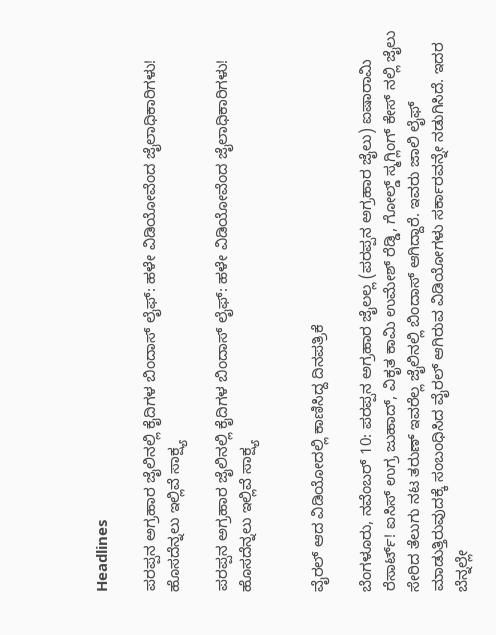Headlines

ಪರಪ್ಪನ ಅಗ್ರಹಾರ ಜೈಲಿನಲ್ಲಿ ಕೈದಿಗಳ ಬಿಂದಾಸ್ ಲೈಫ್: ಹಳೇ ವಿಡಿಯೋವೆಂದ ಜೈಲಾಧಿಕಾರಿಗಳು! ಹೊಸದೆನ್ನಲು ಇಲ್ಲಿವೆ ಸಾಕ್ಷ್ಯ

ಪರಪ್ಪನ ಅಗ್ರಹಾರ ಜೈಲಿನಲ್ಲಿ ಕೈದಿಗಳ ಬಿಂದಾಸ್ ಲೈಫ್: ಹಳೇ ವಿಡಿಯೋವೆಂದ ಜೈಲಾಧಿಕಾರಿಗಳು! ಹೊಸದೆನ್ನಲು ಇಲ್ಲಿವೆ ಸಾಕ್ಷ್ಯ


ವೈರಲ್ ಆದ ವಿಡಿಯೋದಲ್ಲಿ ಕಾಣಿಸಿದ್ದ ದಿನಪತ್ರಿಕೆ

ಬೆಂಗಳೂರು, ನವೆಂಬರ್ 10: ಪರಪ್ಪನ ಅಗ್ರಹಾರ ಜೈಲಲ್ಲ (ಪರಪ್ಪನ ಅಗ್ರಹಾರ ಜೈಲು) ಐಷಾರಾಮಿ ರೆಸಾರ್ಟ್! ಐಸಿಸ್ ಉಗ್ರ ಜುಹಾದ್, ವಿಕೃತ ಕಾಮಿ ಉಮೇಶ್ ರೆಡ್ಡಿ, ಗೋಲ್ಡ್ ಸ್ಮಗ್ಲಿಂಗ್ ಕೇಸ್ ನಲ್ಲಿ ಜೈಲು ಸೇರಿದ ತೆಲುಗು ನಟ ತರುಣ್ ಇವರೆಲ್ಲ ಜೈಲಿನಲ್ಲಿ ಬಿಂದಾಸ್ ಆಗಿದ್ದಾರೆ. ಇವರು ಜಾಲಿ ಲೈಫ್ ಮಾಡುತ್ತಿರುವುದಕ್ಕೆ ಸಂಬಂಧಿಸಿದ ವೈರಲ್ ಆಗಿರುವ ವಿಡಿಯೋಗಳು ಸರ್ಕಾರವನ್ನೇ ನಡುಗಿಸಿದೆ. ಇದರ ಬೆನ್ನಲ್ಲೇ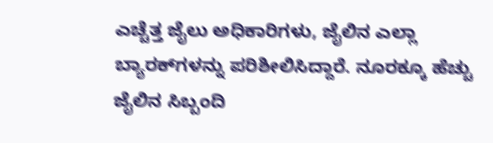ಎಚ್ಚೆತ್ತ ಜೈಲು ಅಧಿಕಾರಿಗಳು, ಜೈಲಿನ ಎಲ್ಲಾ ಬ್ಯಾರಕ್‌ಗಳನ್ನು ಪರಿಶೀಲಿಸಿದ್ದಾರೆ. ನೂರಕ್ಕೂ ಹೆಚ್ಚು ಜೈಲಿನ ಸಿಬ್ಬಂದಿ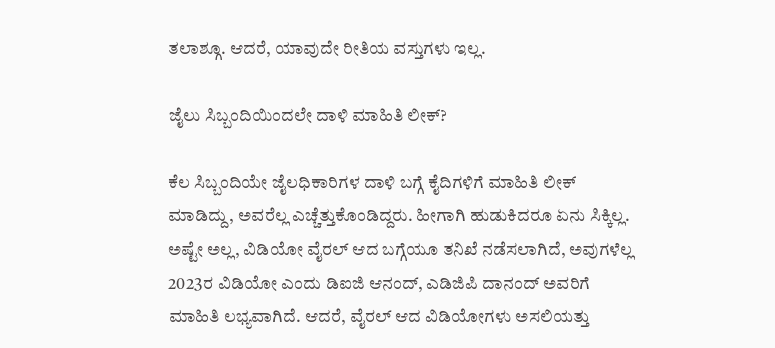ತಲಾಶ್ಗೂ. ಆದರೆ, ಯಾವುದೇ ರೀತಿಯ ವಸ್ತುಗಳು ಇಲ್ಲ.

ಜೈಲು ಸಿಬ್ಬಂದಿಯಿಂದಲೇ ದಾಳಿ ಮಾಹಿತಿ ಲೀಕ್?

ಕೆಲ ಸಿಬ್ಬಂದಿಯೇ ಜೈಲಧಿಕಾರಿಗಳ ದಾಳಿ ಬಗ್ಗೆ ಕೈದಿಗಳಿಗೆ ಮಾಹಿತಿ ಲೀಕ್ ಮಾಡಿದ್ದು, ಅವರೆಲ್ಲ ಎಚ್ಚೆತ್ತುಕೊಂಡಿದ್ದರು. ಹೀಗಾಗಿ ಹುಡುಕಿದರೂ ಏನು ಸಿಕ್ಕಿಲ್ಲ. ಅಷ್ಟೇ ಅಲ್ಲ, ವಿಡಿಯೋ ವೈರಲ್ ಆದ ಬಗ್ಗೆಯೂ ತನಿಖೆ ನಡೆಸಲಾಗಿದೆ, ಅವುಗಳೆಲ್ಲ 2023ರ ವಿಡಿಯೋ ಎಂದು ಡಿಐಜಿ ಆನಂದ್, ಎಡಿಜಿಪಿ ದಾನಂದ್ ಅವರಿಗೆ ಮಾಹಿತಿ ಲಭ್ಯವಾಗಿದೆ. ಆದರೆ, ವೈರಲ್ ಆದ ವಿಡಿಯೋಗಳು ಅಸಲಿಯತ್ತು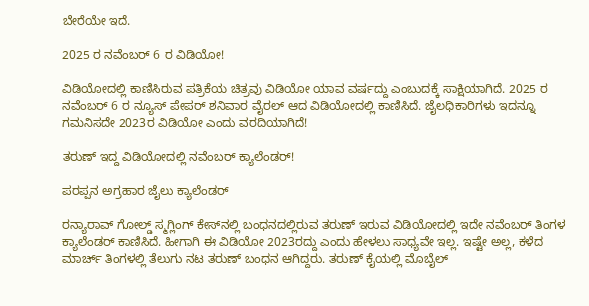ಬೇರೆಯೇ ಇದೆ.

2025 ರ ನವೆಂಬರ್ 6 ರ ವಿಡಿಯೋ!

ವಿಡಿಯೋದಲ್ಲಿ ಕಾಣಿಸಿರುವ ಪತ್ರಿಕೆಯ ಚಿತ್ರವು ವಿಡಿಯೋ ಯಾವ ವರ್ಷದ್ದು ಎಂಬುದಕ್ಕೆ ಸಾಕ್ಷಿಯಾಗಿದೆ. 2025 ರ ನವೆಂಬರ್ 6 ರ ನ್ಯೂಸ್ ಪೇಪರ್ ಶನಿವಾರ ವೈರಲ್ ಆದ ವಿಡಿಯೋದಲ್ಲಿ ಕಾಣಿಸಿದೆ. ಜೈಲಧಿಕಾರಿಗಳು ಇದನ್ನೂ ಗಮನಿಸದೇ 2023ರ ವಿಡಿಯೋ ಎಂದು ವರದಿಯಾಗಿದೆ!

ತರುಣ್ ಇದ್ದ ವಿಡಿಯೋದಲ್ಲಿ ನವೆಂಬರ್ ಕ್ಯಾಲೆಂಡರ್!

ಪರಪ್ಪನ ಅಗ್ರಹಾರ ಜೈಲು ಕ್ಯಾಲೆಂಡರ್

ರನ್ಯಾರಾವ್ ಗೋಲ್ಡ್ ಸ್ಮಗ್ಲಿಂಗ್ ಕೇಸ್‌ನಲ್ಲಿ ಬಂಧನದಲ್ಲಿರುವ ತರುಣ್ ಇರುವ ವಿಡಿಯೋದಲ್ಲಿ ಇದೇ ನವೆಂಬರ್ ತಿಂಗಳ ಕ್ಯಾಲೆಂಡರ್ ಕಾಣಿಸಿದೆ. ಹೀಗಾಗಿ ಈ ವಿಡಿಯೋ 2023ರದ್ದು ಎಂದು ಹೇಳಲು ಸಾಧ್ಯವೇ ಇಲ್ಲ. ಇಷ್ಟೇ ಅಲ್ಲ, ಕಳೆದ ಮಾರ್ಚ್ ತಿಂಗಳಲ್ಲಿ ತೆಲುಗು ನಟ ತರುಣ್ ಬಂಧನ ಆಗಿದ್ದರು. ತರುಣ್ ಕೈಯಲ್ಲಿ ಮೊಬೈಲ್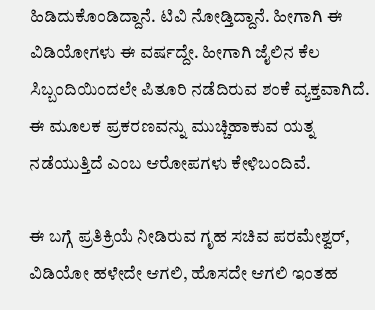ಹಿಡಿದುಕೊಂಡಿದ್ದಾನೆ. ಟಿವಿ ನೋಡ್ತಿದ್ದಾನೆ. ಹೀಗಾಗಿ ಈ ವಿಡಿಯೋಗಳು ಈ ವರ್ಷದ್ದೇ. ಹೀಗಾಗಿ ಜೈಲಿನ ಕೆಲ ಸಿಬ್ಬಂದಿಯಿಂದಲೇ ಪಿತೂರಿ ನಡೆದಿರುವ ಶಂಕೆ ವ್ಯಕ್ತವಾಗಿದೆ. ಈ ಮೂಲಕ ಪ್ರಕರಣವನ್ನು ಮುಚ್ಚಿಹಾಕುವ ಯತ್ನ ನಡೆಯುತ್ತಿದೆ ಎಂಬ ಆರೋಪಗಳು ಕೇಳಿಬಂದಿವೆ.

ಈ ಬಗ್ಗೆ ಪ್ರತಿಕ್ರಿಯೆ ನೀಡಿರುವ ಗೃಹ ಸಚಿವ ಪರಮೇಶ್ವರ್, ವಿಡಿಯೋ ಹಳೇದೇ ಆಗಲಿ, ಹೊಸದೇ ಆಗಲಿ ಇಂತಹ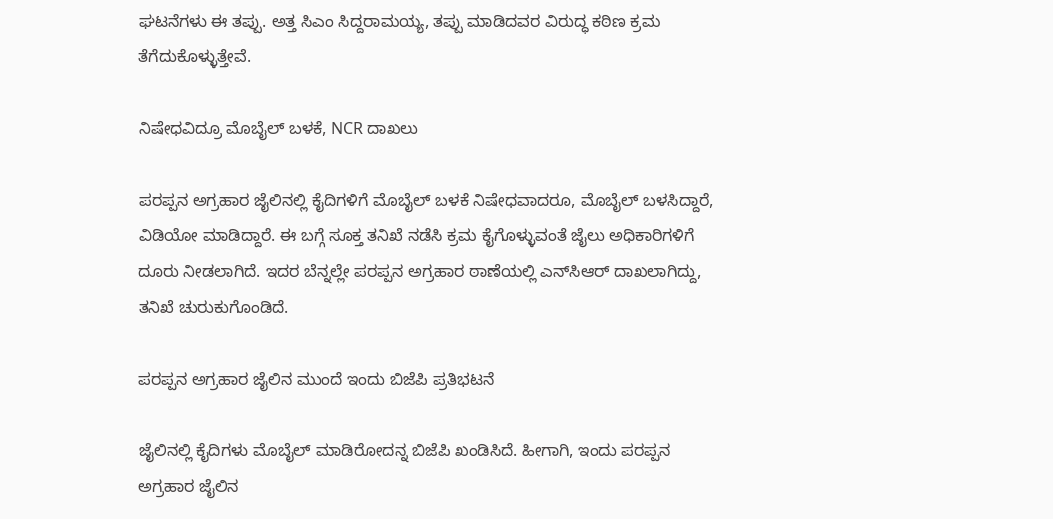ಘಟನೆಗಳು ಈ ತಪ್ಪು. ಅತ್ತ ಸಿಎಂ ಸಿದ್ದರಾಮಯ್ಯ, ತಪ್ಪು ಮಾಡಿದವರ ವಿರುದ್ಧ ಕಠಿಣ ಕ್ರಮ ತೆಗೆದುಕೊಳ್ಳುತ್ತೇವೆ.

ನಿಷೇಧವಿದ್ರೂ ಮೊಬೈಲ್ ಬಳಕೆ, NCR ದಾಖಲು

ಪರಪ್ಪನ ಅಗ್ರಹಾರ ಜೈಲಿನಲ್ಲಿ ಕೈದಿಗಳಿಗೆ ಮೊಬೈಲ್ ಬಳಕೆ ನಿಷೇಧವಾದರೂ, ಮೊಬೈಲ್ ಬಳಸಿದ್ದಾರೆ, ವಿಡಿಯೋ ಮಾಡಿದ್ದಾರೆ. ಈ ಬಗ್ಗೆ ಸೂಕ್ತ ತನಿಖೆ ನಡೆಸಿ ಕ್ರಮ ಕೈಗೊಳ್ಳುವಂತೆ ಜೈಲು ಅಧಿಕಾರಿಗಳಿಗೆ ದೂರು ನೀಡಲಾಗಿದೆ. ಇದರ ಬೆನ್ನಲ್ಲೇ ಪರಪ್ಪನ ಅಗ್ರಹಾರ ಠಾಣೆಯಲ್ಲಿ ಎನ್‌ಸಿಆರ್‌ ದಾಖಲಾಗಿದ್ದು, ತನಿಖೆ ಚುರುಕುಗೊಂಡಿದೆ.

ಪರಪ್ಪನ ಅಗ್ರಹಾರ ಜೈಲಿನ ಮುಂದೆ ಇಂದು ಬಿಜೆಪಿ ಪ್ರತಿಭಟನೆ

ಜೈಲಿನಲ್ಲಿ ಕೈದಿಗಳು ಮೊಬೈಲ್ ಮಾಡಿರೋದನ್ನ ಬಿಜೆಪಿ ಖಂಡಿಸಿದೆ. ಹೀಗಾಗಿ, ಇಂದು ಪರಪ್ಪನ ಅಗ್ರಹಾರ ಜೈಲಿನ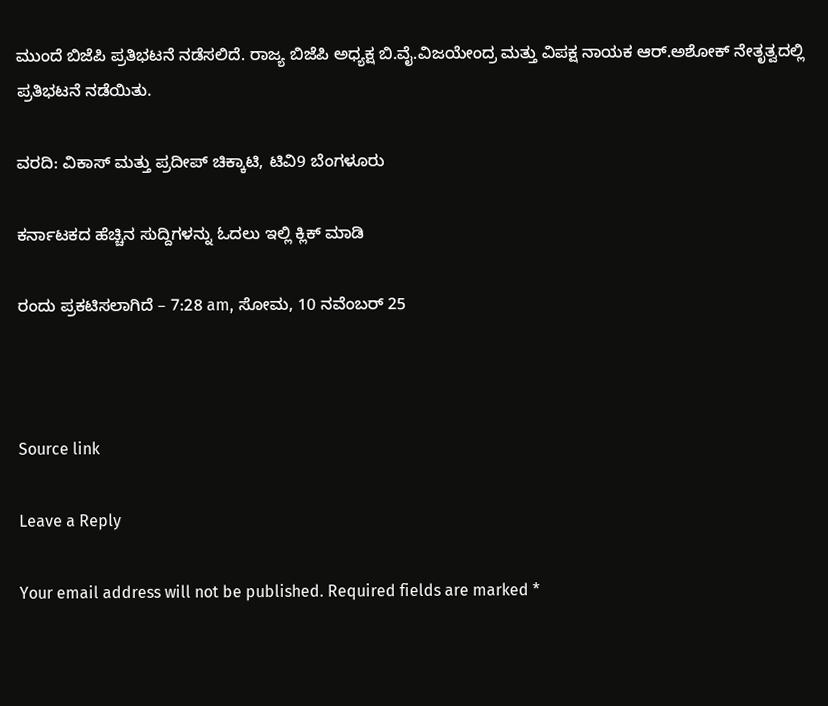ಮುಂದೆ ಬಿಜೆಪಿ ಪ್ರತಿಭಟನೆ ನಡೆಸಲಿದೆ. ರಾಜ್ಯ ಬಿಜೆಪಿ ಅಧ್ಯಕ್ಷ ಬಿ.ವೈ.ವಿಜಯೇಂದ್ರ ಮತ್ತು ವಿಪಕ್ಷ ನಾಯಕ ಆರ್.ಅಶೋಕ್ ನೇತೃತ್ವದಲ್ಲಿ ಪ್ರತಿಭಟನೆ ನಡೆಯಿತು.

ವರದಿ: ವಿಕಾಸ್ ಮತ್ತು ಪ್ರದೀಪ್ ಚಿಕ್ಕಾಟಿ, ಟಿವಿ9 ಬೆಂಗಳೂರು

ಕರ್ನಾಟಕದ ಹೆಚ್ಚಿನ ಸುದ್ದಿಗಳನ್ನು ಓದಲು ಇಲ್ಲಿ ಕ್ಲಿಕ್ ಮಾಡಿ

ರಂದು ಪ್ರಕಟಿಸಲಾಗಿದೆ – 7:28 am, ಸೋಮ, 10 ನವೆಂಬರ್ 25



Source link

Leave a Reply

Your email address will not be published. Required fields are marked *